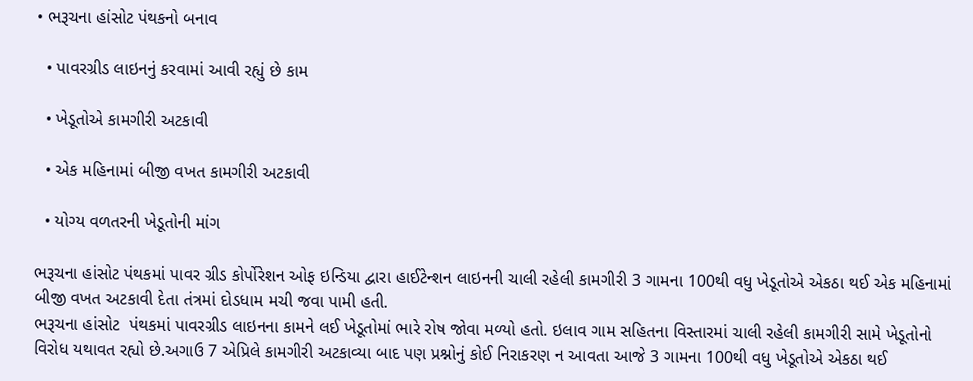• ભરૂચના હાંસોટ પંથકનો બનાવ

  • પાવરગ્રીડ લાઇનનું કરવામાં આવી રહ્યું છે કામ

  • ખેડૂતોએ કામગીરી અટકાવી

  • એક મહિનામાં બીજી વખત કામગીરી અટકાવી

  • યોગ્ય વળતરની ખેડૂતોની માંગ

ભરૂચના હાંસોટ પંથકમાં પાવર ગ્રીડ કોર્પોરેશન ઓફ ઇન્ડિયા દ્વારા હાઈટેન્શન લાઇનની ચાલી રહેલી કામગીરી 3 ગામના 100થી વધુ ખેડૂતોએ એકઠા થઈ એક મહિનામાં બીજી વખત અટકાવી દેતા તંત્રમાં દોડધામ મચી જવા પામી હતી.
ભરૂચના હાંસોટ  પંથકમાં પાવરગ્રીડ લાઇનના કામને લઈ ખેડૂતોમાં ભારે રોષ જોવા મળ્યો હતો. ઇલાવ ગામ સહિતના વિસ્તારમાં ચાલી રહેલી કામગીરી સામે ખેડૂતોનો વિરોધ યથાવત રહ્યો છે.અગાઉ 7 એપ્રિલે કામગીરી અટકાવ્યા બાદ પણ પ્રશ્નોનું કોઈ નિરાકરણ ન આવતા આજે 3 ગામના 100થી વધુ ખેડૂતોએ એકઠા થઈ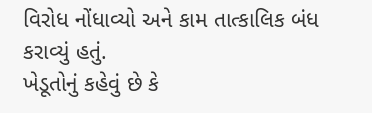વિરોધ નોંધાવ્યો અને કામ તાત્કાલિક બંધ કરાવ્યું હતું.
ખેડૂતોનું કહેવું છે કે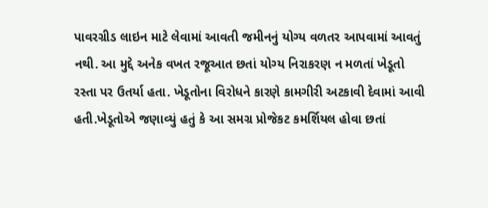પાવરગ્રીડ લાઇન માટે લેવામાં આવતી જમીનનું યોગ્ય વળતર આપવામાં આવતું નથી. આ મુદ્દે અનેક વખત રજૂઆત છતાં યોગ્ય નિરાકરણ ન મળતાં ખેડૂતો રસ્તા પર ઉતર્યા હતા. ખેડૂતોના વિરોધને કારણે કામગીરી અટકાવી દેવામાં આવી હતી.ખેડૂતોએ જણાવ્યું હતું કે આ સમગ્ર પ્રોજેકટ કમર્શિયલ હોવા છતાં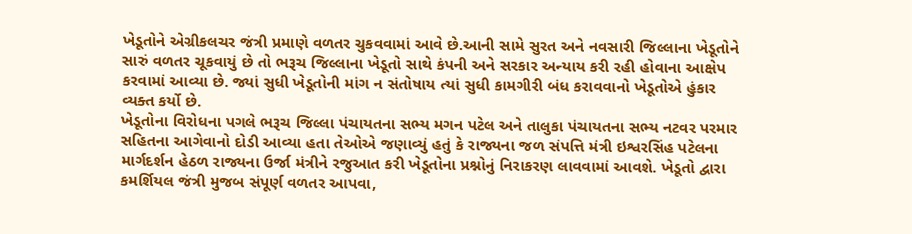ખેડૂતોને એગ્રીકલચર જંત્રી પ્રમાણે વળતર ચુકવવામાં આવે છે.આની સામે સુરત અને નવસારી જિલ્લાના ખેડૂતોને સારું વળતર ચૂકવાયું છે તો ભરૂચ જિલ્લાના ખેડૂતો સાથે કંપની અને સરકાર અન્યાય કરી રહી હોવાના આક્ષેપ કરવામાં આવ્યા છે. જ્યાં સુધી ખેડૂતોની માંગ ન સંતોષાય ત્યાં સુધી કામગીરી બંધ કરાવવાનો ખેડૂતોએ હુંકાર વ્યક્ત કર્યો છે.
ખેડૂતોના વિરોધના પગલે ભરૂચ જિલ્લા પંચાયતના સભ્ય મગન પટેલ અને તાલુકા પંચાયતના સભ્ય નટવર પરમાર સહિતના આગેવાનો દોડી આવ્યા હતા તેઓએ જણાવ્યું હતું કે રાજ્યના જળ સંપત્તિ મંત્રી ઇશ્વરસિંહ પટેલના માર્ગદર્શન હેઠળ રાજ્યના ઉર્જા મંત્રીને રજુઆત કરી ખેડૂતોના પ્રશ્નોનું નિરાકરણ લાવવામાં આવશે. ખેડૂતો દ્વારા કમર્શિયલ જંત્રી મુજબ સંપૂર્ણ વળતર આપવા,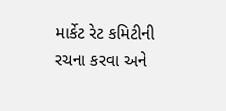માર્કેટ રેટ કમિટીની રચના કરવા અને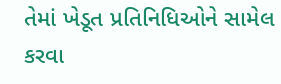તેમાં ખેડૂત પ્રતિનિધિઓને સામેલ કરવા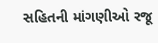સહિતની માંગણીઓ રજૂ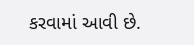કરવામાં આવી છે.